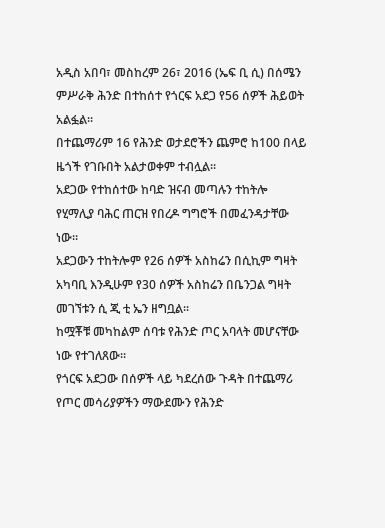አዲስ አበባ፣ መስከረም 26፣ 2016 (ኤፍ ቢ ሲ) በሰሜን ምሥራቅ ሕንድ በተከሰተ የጎርፍ አደጋ የ56 ሰዎች ሕይወት አልፏል፡፡
በተጨማሪም 16 የሕንድ ወታደሮችን ጨምሮ ከ100 በላይ ዜጎች የገቡበት አልታወቀም ተብሏል፡፡
አደጋው የተከሰተው ከባድ ዝናብ መጣሉን ተከትሎ የሂማሊያ ባሕር ጠርዝ የበረዶ ግግሮች በመፈንዳታቸው ነው፡፡
አደጋውን ተከትሎም የ26 ሰዎች አስከሬን በሲኪም ግዛት አካባቢ እንዲሁም የ30 ሰዎች አስከሬን በቤንጋል ግዛት መገኘቱን ሲ ጂ ቲ ኤን ዘግቧል፡፡
ከሟቾቹ መካከልም ሰባቱ የሕንድ ጦር አባላት መሆናቸው ነው የተገለጸው፡፡
የጎርፍ አደጋው በሰዎች ላይ ካደረሰው ጉዳት በተጨማሪ የጦር መሳሪያዎችን ማውደሙን የሕንድ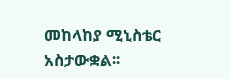መከላከያ ሚኒስቴር አስታውቋል፡፡